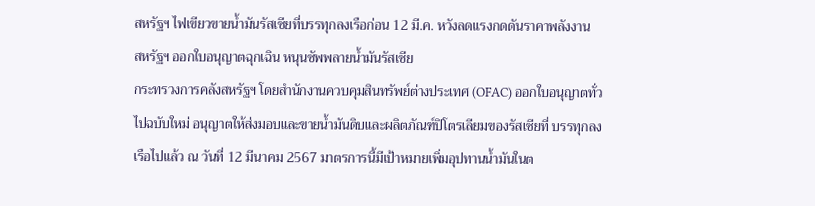สหรัฐฯ ไฟเขียวขายน้ำมันรัสเซียที่บรรทุกลงเรือก่อน 12 มี.ค. หวังลดแรงกดดันราคาพลังงาน
สหรัฐฯ ออกใบอนุญาตฉุกเฉิน หนุนซัพพลายน้ำมันรัสเซีย
กระทรวงการคลังสหรัฐฯ โดยสำนักงานควบคุมสินทรัพย์ต่างประเทศ (OFAC) ออกใบอนุญาตทั่วไปฉบับใหม่ อนุญาตให้ส่งมอบและขายน้ำมันดิบและผลิตภัณฑ์ปิโตรเลียมของรัสเซียที่ บรรทุกลงเรือไปแล้ว ณ วันที่ 12 มีนาคม 2567 มาตรการนี้มีเป้าหมายเพิ่มอุปทานน้ำมันในต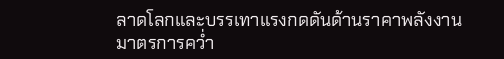ลาดโลกและบรรเทาแรงกดดันด้านราคาพลังงาน
มาตรการคว่ำ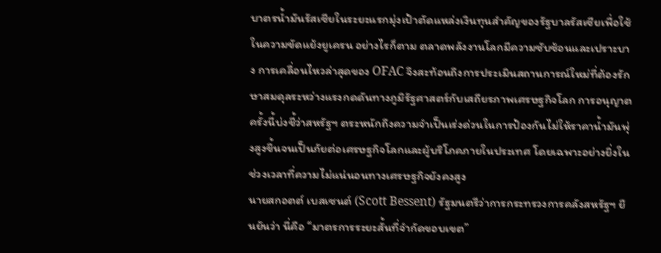บาตรน้ำมันรัสเซียในระยะแรกมุ่งเป้าตัดแหล่งเงินทุนสำคัญของรัฐบาลรัสเซียเพื่อใช้ในความขัดแย้งยูเครน อย่างไรก็ตาม ตลาดพลังงานโลกมีความซับซ้อนและเปราะบาง การเคลื่อนไหวล่าสุดของ OFAC จึงสะท้อนถึงการประเมินสถานการณ์ใหม่ที่ต้องรักษาสมดุลระหว่างแรงกดดันทางภูมิรัฐศาสตร์กับเสถียรภาพเศรษฐกิจโลก การอนุญาตครั้งนี้บ่งชี้ว่าสหรัฐฯ ตระหนักถึงความจำเป็นเร่งด่วนในการป้องกันไม่ให้ราคาน้ำมันพุ่งสูงขึ้นจนเป็นภัยต่อเศรษฐกิจโลกและผู้บริโภคภายในประเทศ โดยเฉพาะอย่างยิ่งในช่วงเวลาที่ความไม่แน่นอนทางเศรษฐกิจยังคงสูง
นายสกอตต์ เบสเซนต์ (Scott Bessent) รัฐมนตรีว่าการกระทรวงการคลังสหรัฐฯ ยืนยันว่า นี่คือ “มาตรการระยะสั้นที่จำกัดขอบเขต”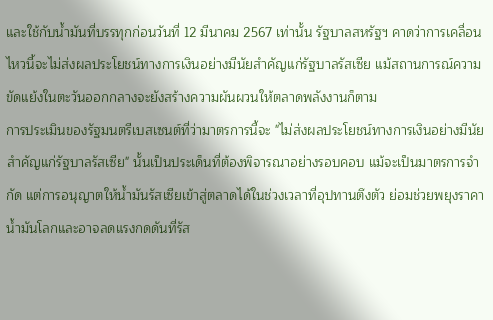และใช้กับน้ำมันที่บรรทุกก่อนวันที่ 12 มีนาคม 2567 เท่านั้น รัฐบาลสหรัฐฯ คาดว่าการเคลื่อนไหวนี้จะไม่ส่งผลประโยชน์ทางการเงินอย่างมีนัยสำคัญแก่รัฐบาลรัสเซีย แม้สถานการณ์ความขัดแย้งในตะวันออกกลางจะยังสร้างความผันผวนให้ตลาดพลังงานก็ตาม
การประเมินของรัฐมนตรีเบสเซนต์ที่ว่ามาตรการนี้จะ "ไม่ส่งผลประโยชน์ทางการเงินอย่างมีนัยสำคัญแก่รัฐบาลรัสเซีย" นั้นเป็นประเด็นที่ต้องพิจารณาอย่างรอบคอบ แม้จะเป็นมาตรการจำกัด แต่การอนุญาตให้น้ำมันรัสเซียเข้าสู่ตลาดได้ในช่วงเวลาที่อุปทานตึงตัว ย่อมช่วยพยุงราคาน้ำมันโลกและอาจลดแรงกดดันที่รัส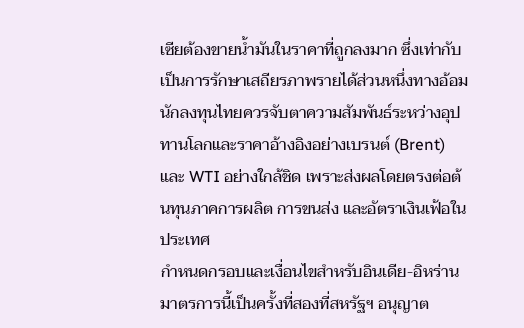เซียต้องขายน้ำมันในราคาที่ถูกลงมาก ซึ่งเท่ากับเป็นการรักษาเสถียรภาพรายได้ส่วนหนึ่งทางอ้อม นักลงทุนไทยควรจับตาความสัมพันธ์ระหว่างอุปทานโลกและราคาอ้างอิงอย่างเบรนต์ (Brent) และ WTI อย่างใกล้ชิด เพราะส่งผลโดยตรงต่อต้นทุนภาคการผลิต การขนส่ง และอัตราเงินเฟ้อในประเทศ
กำหนดกรอบและเงื่อนไขสำหรับอินเดีย-อิหร่าน
มาตรการนี้เป็นครั้งที่สองที่สหรัฐฯ อนุญาต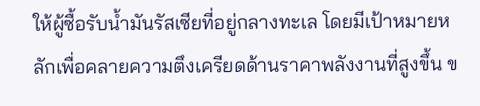ให้ผู้ซื้อรับน้ำมันรัสเซียที่อยู่กลางทะเล โดยมีเป้าหมายหลักเพื่อคลายความตึงเครียดด้านราคาพลังงานที่สูงขึ้น ข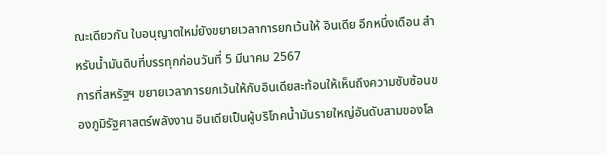ณะเดียวกัน ใบอนุญาตใหม่ยังขยายเวลาการยกเว้นให้ อินเดีย อีกหนึ่งเดือน สำหรับน้ำมันดิบที่บรรทุกก่อนวันที่ 5 มีนาคม 2567
การที่สหรัฐฯ ขยายเวลาการยกเว้นให้กับอินเดียสะท้อนให้เห็นถึงความซับซ้อนของภูมิรัฐศาสตร์พลังงาน อินเดียเป็นผู้บริโภคน้ำมันรายใหญ่อันดับสามของโล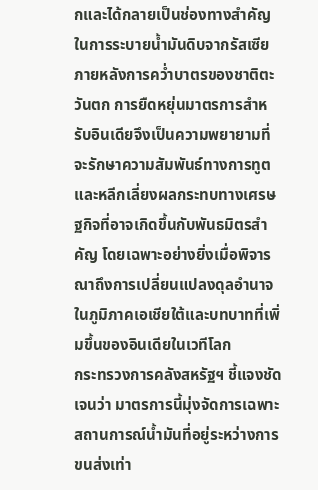กและได้กลายเป็นช่องทางสำคัญในการระบายน้ำมันดิบจากรัสเซียภายหลังการคว่ำบาตรของชาติตะวันตก การยืดหยุ่นมาตรการสำหรับอินเดียจึงเป็นความพยายามที่จะรักษาความสัมพันธ์ทางการทูตและหลีกเลี่ยงผลกระทบทางเศรษฐกิจที่อาจเกิดขึ้นกับพันธมิตรสำคัญ โดยเฉพาะอย่างยิ่งเมื่อพิจารณาถึงการเปลี่ยนแปลงดุลอำนาจในภูมิภาคเอเชียใต้และบทบาทที่เพิ่มขึ้นของอินเดียในเวทีโลก
กระทรวงการคลังสหรัฐฯ ชี้แจงชัดเจนว่า มาตรการนี้มุ่งจัดการเฉพาะสถานการณ์น้ำมันที่อยู่ระหว่างการขนส่งเท่า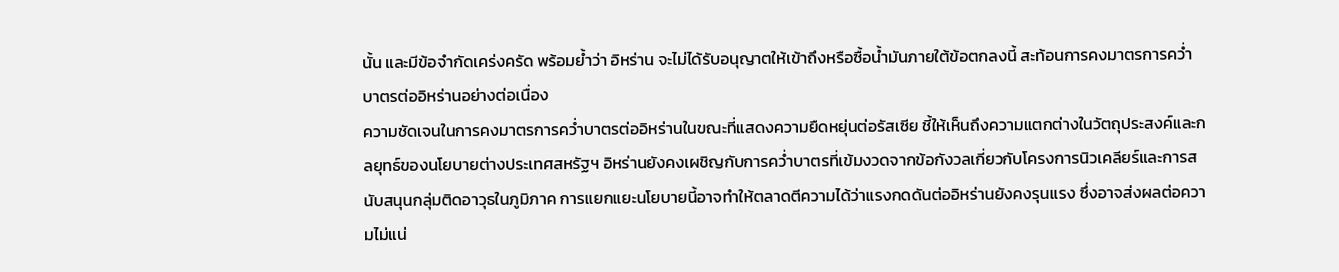นั้น และมีข้อจำกัดเคร่งครัด พร้อมย้ำว่า อิหร่าน จะไม่ได้รับอนุญาตให้เข้าถึงหรือซื้อน้ำมันภายใต้ข้อตกลงนี้ สะท้อนการคงมาตรการคว่ำบาตรต่ออิหร่านอย่างต่อเนื่อง
ความชัดเจนในการคงมาตรการคว่ำบาตรต่ออิหร่านในขณะที่แสดงความยืดหยุ่นต่อรัสเซีย ชี้ให้เห็นถึงความแตกต่างในวัตถุประสงค์และกลยุทธ์ของนโยบายต่างประเทศสหรัฐฯ อิหร่านยังคงเผชิญกับการคว่ำบาตรที่เข้มงวดจากข้อกังวลเกี่ยวกับโครงการนิวเคลียร์และการสนับสนุนกลุ่มติดอาวุธในภูมิภาค การแยกแยะนโยบายนี้อาจทำให้ตลาดตีความได้ว่าแรงกดดันต่ออิหร่านยังคงรุนแรง ซึ่งอาจส่งผลต่อความไม่แน่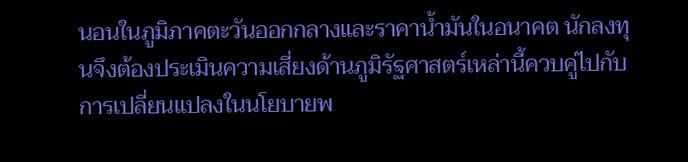นอนในภูมิภาคตะวันออกกลางและราคาน้ำมันในอนาคต นักลงทุนจึงต้องประเมินความเสี่ยงด้านภูมิรัฐศาสตร์เหล่านี้ควบคู่ไปกับการเปลี่ยนแปลงในนโยบายพ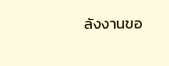ลังงานขอ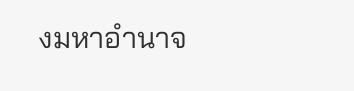งมหาอำนาจ